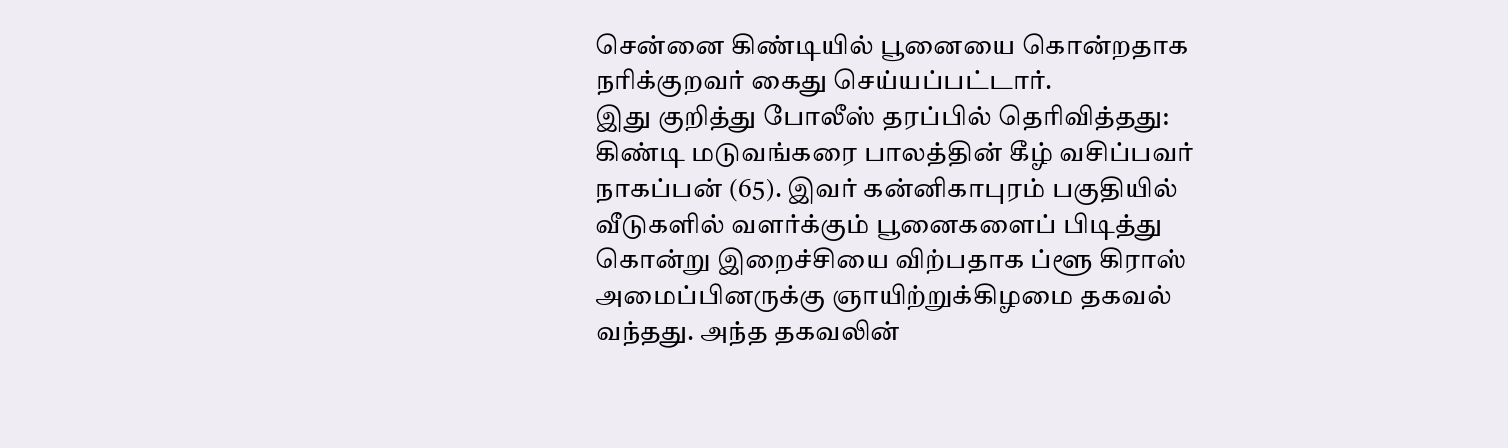சென்னை கிண்டியில் பூனையை கொன்றதாக நரிக்குறவர் கைது செய்யப்பட்டார்.
இது குறித்து போலீஸ் தரப்பில் தெரிவித்தது:
கிண்டி மடுவங்கரை பாலத்தின் கீழ் வசிப்பவர் நாகப்பன் (65). இவர் கன்னிகாபுரம் பகுதியில் வீடுகளில் வளர்க்கும் பூனைகளைப் பிடித்து கொன்று இறைச்சியை விற்பதாக ப்ளூ கிராஸ் அமைப்பினருக்கு ஞாயிற்றுக்கிழமை தகவல் வந்தது. அந்த தகவலின்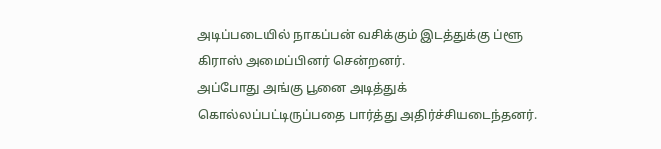அடிப்படையில் நாகப்பன் வசிக்கும் இடத்துக்கு ப்ளூ கிராஸ் அமைப்பினர் சென்றனர்.
அப்போது அங்கு பூனை அடித்துக் கொல்லப்பட்டிருப்பதை பார்த்து அதிர்ச்சியடைந்தனர்.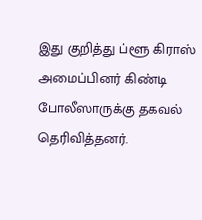இது குறித்து ப்ளூ கிராஸ் அமைப்பினர் கிண்டி போலீஸாருக்கு தகவல் தெரிவித்தனர்.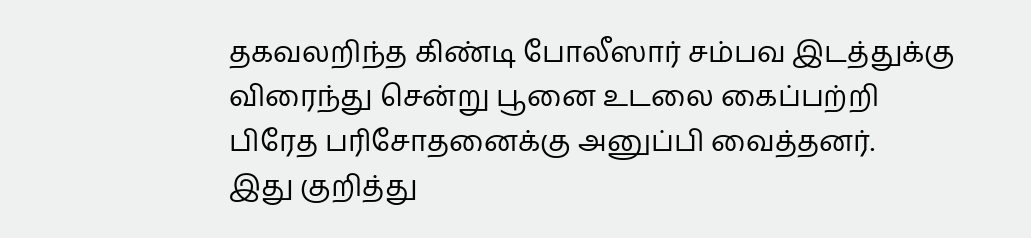தகவலறிந்த கிண்டி போலீஸார் சம்பவ இடத்துக்கு விரைந்து சென்று பூனை உடலை கைப்பற்றி பிரேத பரிசோதனைக்கு அனுப்பி வைத்தனர்.
இது குறித்து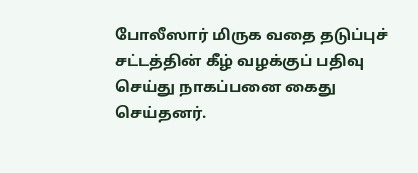போலீஸார் மிருக வதை தடுப்புச் சட்டத்தின் கீழ் வழக்குப் பதிவு செய்து நாகப்பனை கைது செய்தனர்.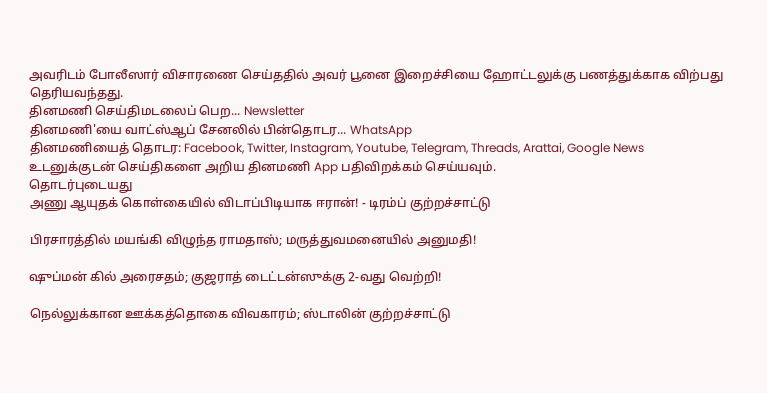அவரிடம் போலீஸார் விசாரணை செய்ததில் அவர் பூனை இறைச்சியை ஹோட்டலுக்கு பணத்துக்காக விற்பது தெரியவந்தது.
தினமணி செய்திமடலைப் பெற... Newsletter
தினமணி'யை வாட்ஸ்ஆப் சேனலில் பின்தொடர... WhatsApp
தினமணியைத் தொடர: Facebook, Twitter, Instagram, Youtube, Telegram, Threads, Arattai, Google News
உடனுக்குடன் செய்திகளை அறிய தினமணி App பதிவிறக்கம் செய்யவும்.
தொடர்புடையது
அணு ஆயுதக் கொள்கையில் விடாப்பிடியாக ஈரான்! - டிரம்ப் குற்றச்சாட்டு

பிரசாரத்தில் மயங்கி விழுந்த ராமதாஸ்; மருத்துவமனையில் அனுமதி!

ஷுப்மன் கில் அரைசதம்; குஜராத் டைட்டன்ஸுக்கு 2-வது வெற்றி!

நெல்லுக்கான ஊக்கத்தொகை விவகாரம்; ஸ்டாலின் குற்றச்சாட்டு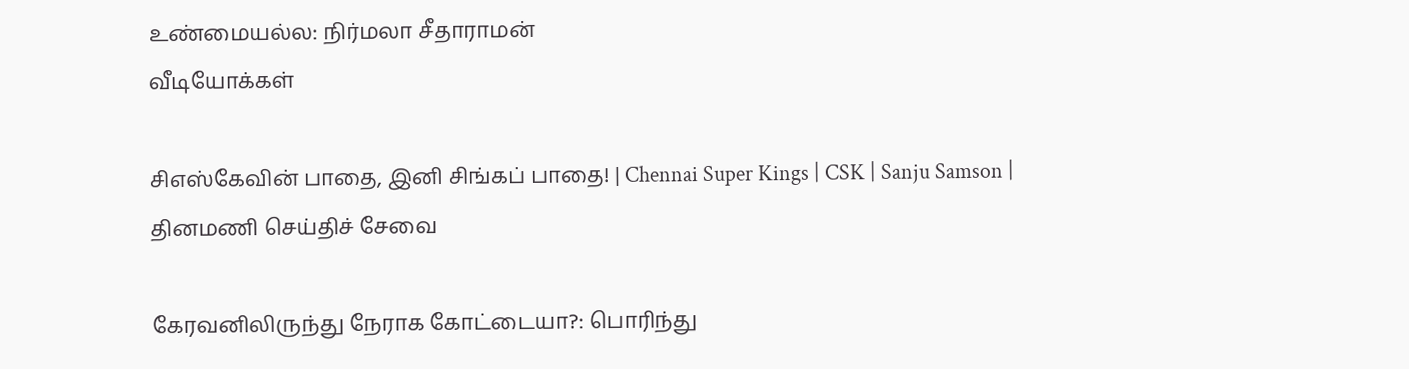உண்மையல்ல: நிர்மலா சீதாராமன்
வீடியோக்கள்

சிஎஸ்கேவின் பாதை, இனி சிங்கப் பாதை! | Chennai Super Kings | CSK | Sanju Samson |
தினமணி செய்திச் சேவை

கேரவனிலிருந்து நேராக கோட்டையா?: பொரிந்து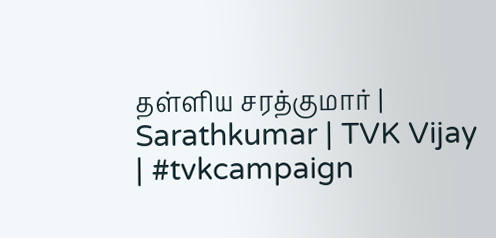தள்ளிய சரத்குமார் | Sarathkumar | TVK Vijay | #tvkcampaign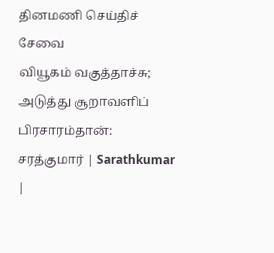தினமணி செய்திச் சேவை
வியூகம் வகுத்தாச்சு; அடுத்து சூறாவளிப் பிரசாரம்தான்: சரத்குமார் | Sarathkumar |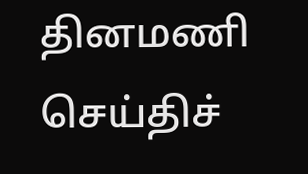தினமணி செய்திச்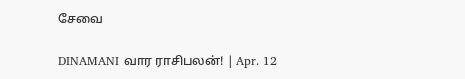சேவை

DINAMANI வார ராசிபலன்! | Apr. 12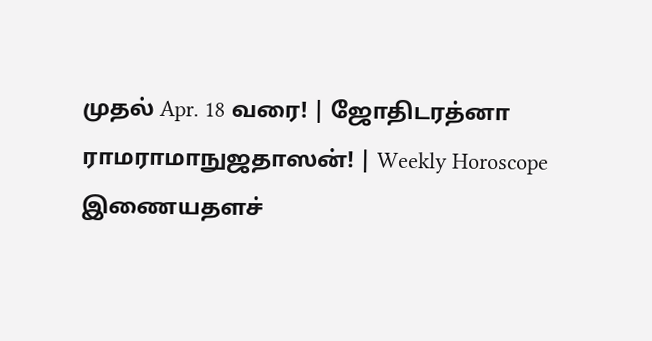முதல் Apr. 18 வரை! | ஜோதிடரத்னா ராமராமாநுஜதாஸன்! | Weekly Horoscope
இணையதளச்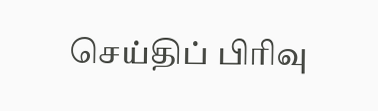செய்திப் பிரிவு